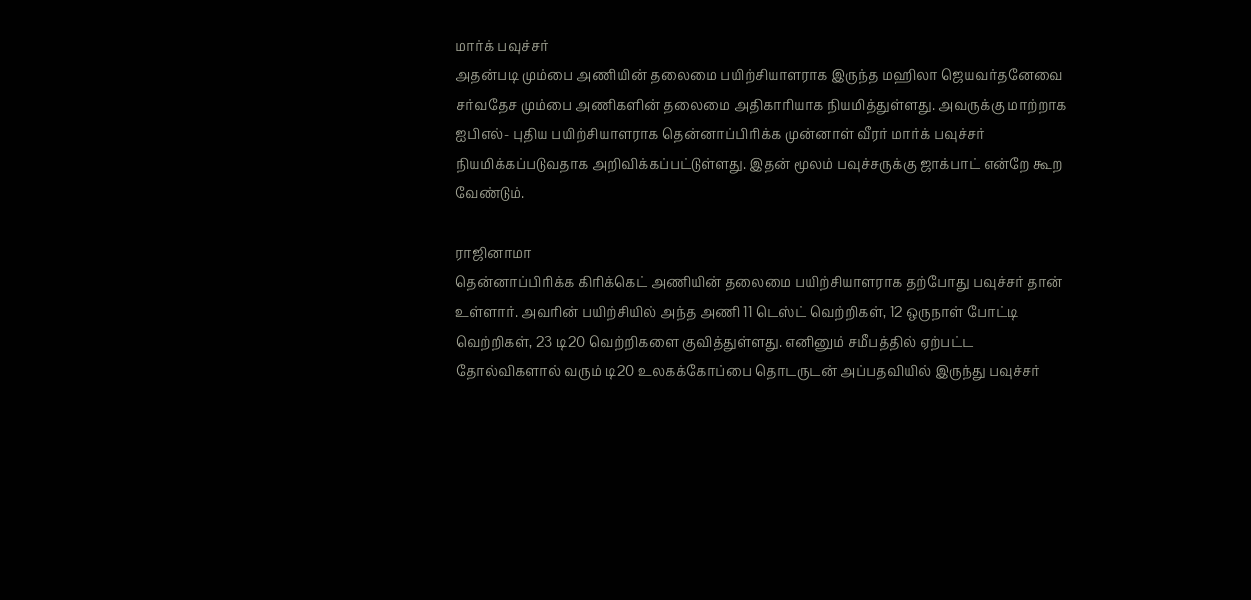மார்க் பவுச்சர்
அதன்படி மும்பை அணியின் தலைமை பயிற்சியாளராக இருந்த மஹிலா ஜெயவர்தனேவை சர்வதேச மும்பை அணிகளின் தலைமை அதிகாரியாக நியமித்துள்ளது. அவருக்கு மாற்றாக ஐபிஎல்- புதிய பயிற்சியாளராக தென்னாப்பிரிக்க முன்னாள் வீரர் மார்க் பவுச்சர் நியமிக்கப்படுவதாக அறிவிக்கப்பட்டுள்ளது. இதன் மூலம் பவுச்சருக்கு ஜாக்பாட் என்றே கூற வேண்டும்.

ராஜினாமா
தென்னாப்பிரிக்க கிரிக்கெட் அணியின் தலைமை பயிற்சியாளராக தற்போது பவுச்சர் தான் உள்ளார். அவரின் பயிற்சியில் அந்த அணி 11 டெஸ்ட் வெற்றிகள், 12 ஒருநாள் போட்டி வெற்றிகள், 23 டி20 வெற்றிகளை குவித்துள்ளது. எனினும் சமீபத்தில் ஏற்பட்ட தோல்விகளால் வரும் டி20 உலகக்கோப்பை தொடருடன் அப்பதவியில் இருந்து பவுச்சர்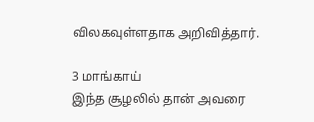விலகவுள்ளதாக அறிவித்தார்.

3 மாங்காய்
இந்த சூழலில் தான் அவரை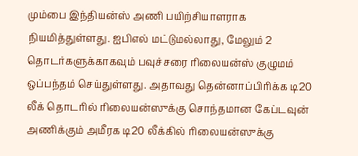மும்பை இந்தியன்ஸ் அணி பயிற்சியாளராக நியமித்துள்ளது. ஐபிஎல் மட்டுமல்லாது, மேலும் 2 தொடர்களுக்காகவும் பவுச்சரை ரிலையன்ஸ் குழுமம் ஒப்பந்தம் செய்துள்ளது. அதாவது தென்னாப்பிரிக்க டி20 லீக் தொடரில் ரிலையன்ஸுக்கு சொந்தமான கேப்டவுன் அணிக்கும் அமீரக டி20 லீக்கில் ரிலையன்ஸுக்கு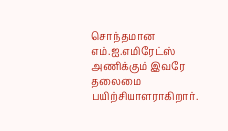சொந்தமான எம்.ஐ.எமிரேட்ஸ் அணிக்கும் இவரே தலைமை பயிற்சியாளராகிறார்.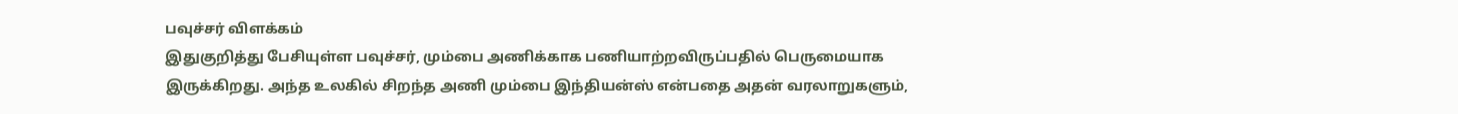பவுச்சர் விளக்கம்
இதுகுறித்து பேசியுள்ள பவுச்சர், மும்பை அணிக்காக பணியாற்றவிருப்பதில் பெருமையாக இருக்கிறது. அந்த உலகில் சிறந்த அணி மும்பை இந்தியன்ஸ் என்பதை அதன் வரலாறுகளும்,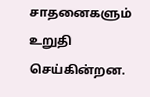சாதனைகளும் உறுதி செய்கின்றன.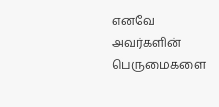எனவே அவர்களின் பெருமைகளை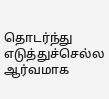தொடர்ந்து எடுத்துச்செல்ல ஆர்வமாக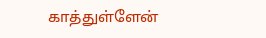காத்துள்ளேன்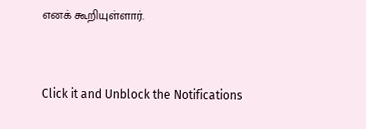எனக் கூறியுள்ளார்.


Click it and Unblock the Notifications